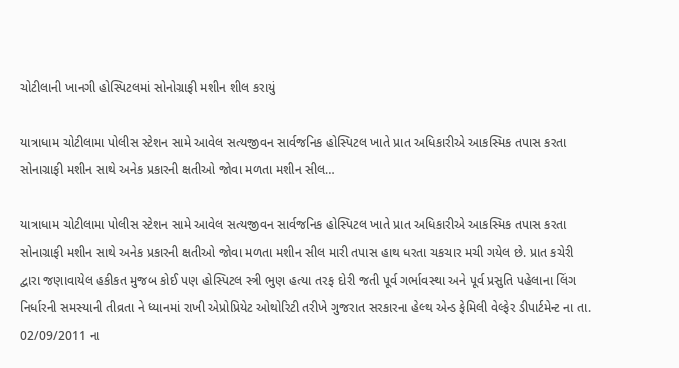ચોટીલાની ખાનગી હોસ્પિટલમાં સોનોગ્રાફી મશીન શીલ કરાયું

યાત્રાધામ ચોટીલામા પોલીસ સ્ટેશન સામે આવેલ સત્યજીવન સાર્વજનિક હોસ્પિટલ ખાતે પ્રાત અધિકારીએ આકસ્મિક તપાસ કરતા સોનાગ્રાફી મશીન સાથે અનેક પ્રકારની ક્ષતીઓ જોવા મળતા મશીન સીલ…

યાત્રાધામ ચોટીલામા પોલીસ સ્ટેશન સામે આવેલ સત્યજીવન સાર્વજનિક હોસ્પિટલ ખાતે પ્રાત અધિકારીએ આકસ્મિક તપાસ કરતા સોનાગ્રાફી મશીન સાથે અનેક પ્રકારની ક્ષતીઓ જોવા મળતા મશીન સીલ મારી તપાસ હાથ ધરતા ચકચાર મચી ગયેલ છે. પ્રાત કચેરી દ્વારા જણાવાયેલ હકીકત મુજબ કોઈ પણ હોસ્પિટલ સ્ત્રી ભુણ હત્યા તરફ દોરી જતી પૂર્વ ગર્ભાવસ્થા અને પૂર્વ પ્રસુતિ પહેલાના લિંગ નિર્ધારની સમસ્યાની તીવ્રતા ને ધ્યાનમાં રાખી એપ્રોપ્રિયેટ ઓથોરિટી તરીખે ગુજરાત સરકારના હેલ્થ એન્ડ ફેમિલી વેલ્ફેર ડીપાર્ટમેન્ટ ના તા. 02/09/2011 ના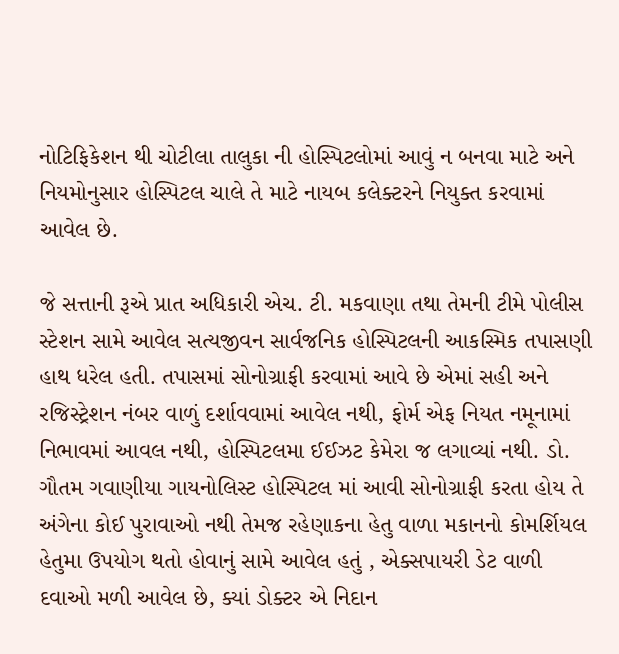નોટિફિકેશન થી ચોટીલા તાલુકા ની હોસ્પિટલોમાં આવું ન બનવા માટે અને નિયમોનુસાર હોસ્પિટલ ચાલે તે માટે નાયબ કલેક્ટરને નિયુક્ત કરવામાં આવેલ છે.

જે સત્તાની રૂએ પ્રાત અધિકારી એચ. ટી. મકવાણા તથા તેમની ટીમે પોલીસ સ્ટેશન સામે આવેલ સત્યજીવન સાર્વજનિક હોસ્પિટલની આકસ્મિક તપાસણી હાથ ધરેલ હતી. તપાસમાં સોનોગ્રાફી કરવામાં આવે છે એમાં સહી અને રજિસ્ટ્રેશન નંબર વાળું દર્શાવવામાં આવેલ નથી, ફોર્મ એફ નિયત નમૂનામાં નિભાવમાં આવલ નથી, હોસ્પિટલમા ઈઈઝટ કેમેરા જ લગાવ્યાં નથી. ડો. ગૌતમ ગવાણીયા ગાયનોલિસ્ટ હોસ્પિટલ માં આવી સોનોગ્રાફી કરતા હોય તે અંગેના કોઈ પુરાવાઓ નથી તેમજ રહેણાકના હેતુ વાળા મકાનનો કોમર્શિયલ હેતુમા ઉપયોગ થતો હોવાનું સામે આવેલ હતું , એક્સપાયરી ડેટ વાળી દવાઓ મળી આવેલ છે, ક્યાં ડોક્ટર એ નિદાન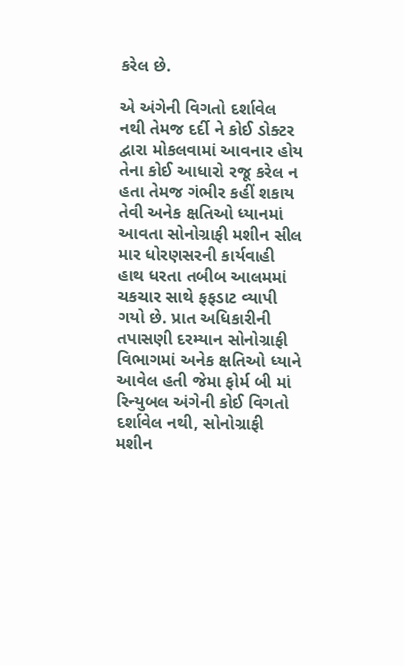કરેલ છે.

એ અંગેની વિગતો દર્શાવેલ નથી તેમજ દર્દી ને કોઈ ડોક્ટર દ્વારા મોકલવામાં આવનાર હોય તેના કોઈ આધારો રજૂ કરેલ ન હતા તેમજ ગંભીર કહીં શકાય તેવી અનેક ક્ષતિઓ ધ્યાનમાં આવતા સોનોગ્રાફી મશીન સીલ માર ધોરણસરની કાર્યવાહી હાથ ધરતા તબીબ આલમમાં ચકચાર સાથે ફફડાટ વ્યાપી ગયો છે. પ્રાત અધિકારીની તપાસણી દરમ્યાન સોનોગ્રાફી વિભાગમાં અનેક ક્ષતિઓ ધ્યાને આવેલ હતી જેમા ફોર્મ બી માં રિન્યુબલ અંગેની કોઈ વિગતો દર્શાવેલ નથી, સોનોગ્રાફી મશીન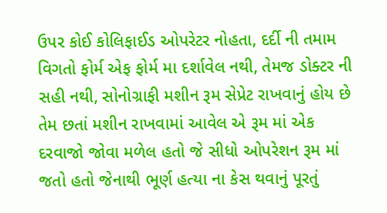ઉપર કોઈ કોલિફાઈડ ઓપરેટર નોહતા, દર્દી ની તમામ વિગતો ફોર્મ એફ ફોર્મ મા દર્શાવેલ નથી, તેમજ ડોક્ટર ની સહી નથી, સોનોગ્રાફી મશીન રૂમ સેપ્રેટ રાખવાનું હોય છે તેમ છતાં મશીન રાખવામાં આવેલ એ રૂમ માં એક દરવાજો જોવા મળેલ હતો જે સીધો ઓપરેશન રૂમ માં જતો હતો જેનાથી ભૂર્ણ હત્યા ના કેસ થવાનું પૂરતું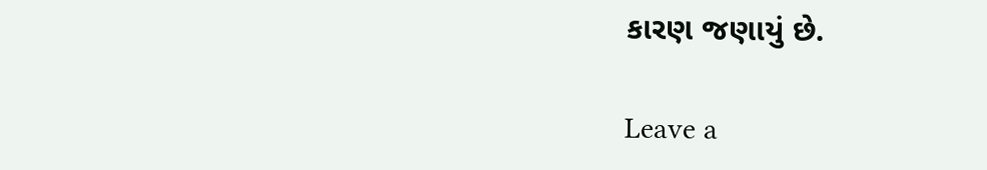કારણ જણાયું છે.

Leave a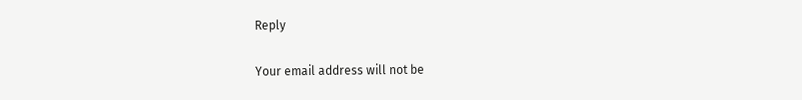Reply

Your email address will not be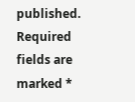published. Required fields are marked *